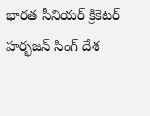భారత సీనియర్ క్రికెటర్ హర్భజన్ సింగ్ దేశ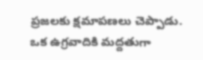ప్రజలకు క్షమాపణలు చెప్పాడు. ఒక ఉగ్రవాదికి మద్దతుగా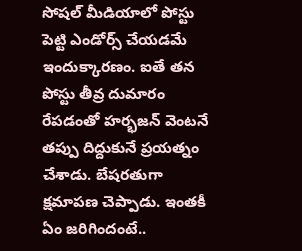సోషల్ మీడియాలో పోస్టు పెట్టి ఎండోర్స్ చేయడమే ఇందుక్కారణం. ఐతే తన పోస్టు తీవ్ర దుమారం రేపడంతో హర్భజన్ వెంటనే తప్పు దిద్దుకునే ప్రయత్నం చేశాడు. బేషరతుగా క్షమాపణ చెప్పాడు. ఇంతకీ ఏం జరిగిందంటే..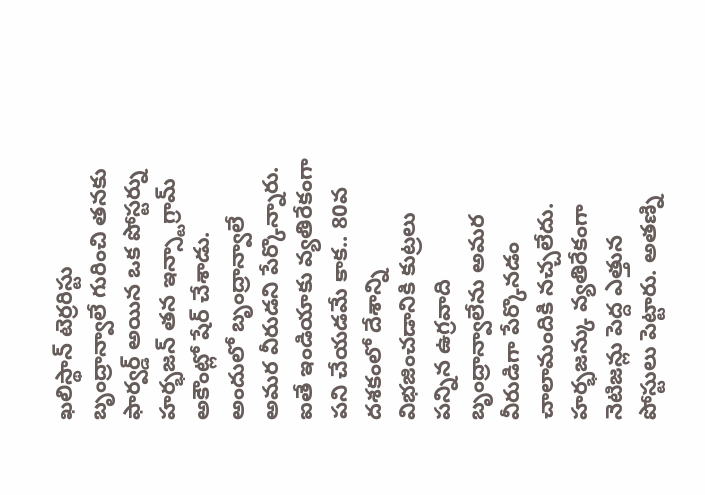ఖలిస్థాన్ టెర్రరిస్టు బృంద్రాన్వాలే గురించి తనకు ఫార్వర్డ్ అయిన ఒక పోస్టర్ను హర్భజన్ తన ఇన్స్టాగ్రామ్ అకౌంట్లో షేర్ చేశాడు. అందులో బృంద్రాన్వాలే అమర వీరుడని పేర్కొన్నారు. ఐతే ఇండియాకు వ్యతిరేకంగా పని చేయడమే కాక.. 80వ దశకంలో దేశాన్ని విభజించడానికి కుట్రలు పన్నిన ఉగ్రవాది బృంద్రాన్వాలేను అమర వీరుడిగా పేర్కొనడం చాలామందికి నచ్చలేదు. హర్భజన్కు వ్యతిరేకంగా నెటిజన్లు పెద్ద ఎత్తున పోస్టులు పెట్టారు. అతణ్ని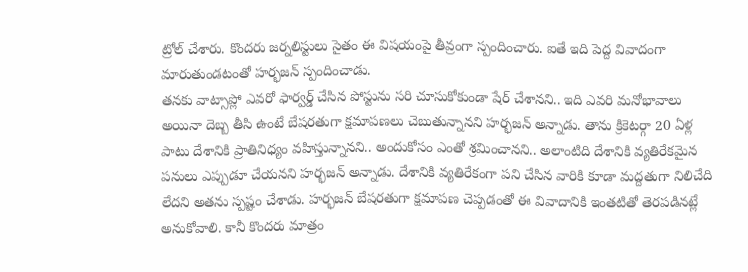ట్రోల్ చేశారు. కొందరు జర్నలిస్టులు సైతం ఈ విషయంపై తీవ్రంగా స్పందించారు. ఐతే ఇది పెద్ద వివాదంగా మారుతుండటంతో హర్భజన్ స్పందించాడు.
తనకు వాట్సాప్లో ఎవరో ఫార్వర్డ్ చేసిన పోస్టును సరి చూసుకోకుండా షేర్ చేశానని.. ఇది ఎవరి మనోభావాలు అయినా దెబ్బ తీసి ఉంటే బేషరతుగా క్షమాపణలు చెబుతున్నానని హర్భజన్ అన్నాడు. తాను క్రికెటర్గా 20 ఏళ్ల పాటు దేశానికి ప్రాతినిధ్యం వహిస్తున్నానని.. అందుకోసం ఎంతో శ్రమించానని.. అలాంటిది దేశానికి వ్యతిరేకమైన పనులు ఎప్పుడూ చేయనని హర్భజన్ అన్నాడు. దేశానికి వ్యతిరేకంగా పని చేసిన వారికి కూడా మద్దతుగా నిలిచేది లేదని అతను స్పష్టం చేశాడు. హర్భజన్ బేషరతుగా క్షమాపణ చెప్పడంతో ఈ వివాదానికి ఇంతటితో తెరపడినట్లే అనుకోవాలి. కానీ కొందరు మాత్రం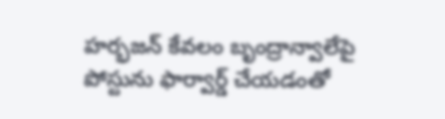హర్భజన్ కేవలం బృంద్రాన్వాలేపై పోస్టును ఫార్వార్డ్ చేయడంతో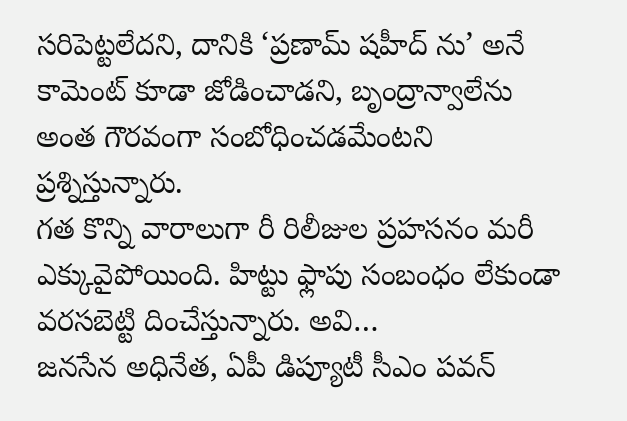సరిపెట్టలేదని, దానికి ‘ప్రణామ్ షహీద్ ను’ అనే కామెంట్ కూడా జోడించాడని, బృంద్రాన్వాలేను అంత గౌరవంగా సంబోధించడమేంటని ప్రశ్నిస్తున్నారు.
గత కొన్ని వారాలుగా రీ రిలీజుల ప్రహసనం మరీ ఎక్కువైపోయింది. హిట్టు ఫ్లాపు సంబంధం లేకుండా వరసబెట్టి దించేస్తున్నారు. అవి…
జనసేన అధినేత, ఏపీ డిప్యూటీ సీఎం పవన్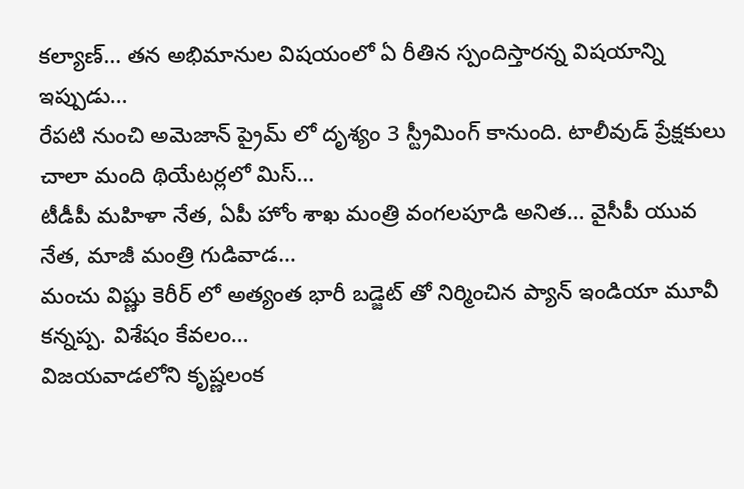కల్యాణ్… తన అభిమానుల విషయంలో ఏ రీతిన స్పందిస్తారన్న విషయాన్ని ఇప్పుడు…
రేపటి నుంచి అమెజాన్ ప్రైమ్ లో దృశ్యం 3 స్ట్రీమింగ్ కానుంది. టాలీవుడ్ ప్రేక్షకులు చాలా మంది థియేటర్లలో మిస్…
టీడీపీ మహిళా నేత, ఏపీ హోం శాఖ మంత్రి వంగలపూడి అనిత… వైసీపీ యువ నేత, మాజీ మంత్రి గుడివాడ…
మంచు విష్ణు కెరీర్ లో అత్యంత భారీ బడ్జెట్ తో నిర్మించిన ప్యాన్ ఇండియా మూవీ కన్నప్ప. విశేషం కేవలం…
విజయవాడలోని కృష్ణలంక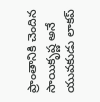ప్రాంతానికి చెందిన సాయికృష్ణ అనే యువకుడు లాకప్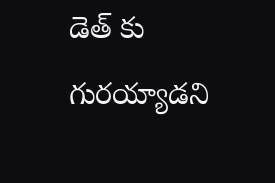డెత్ కు గురయ్యాడని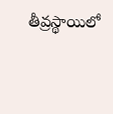తీవ్రస్థాయిలో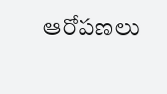ఆరోపణలు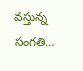వస్తున్న సంగతి…